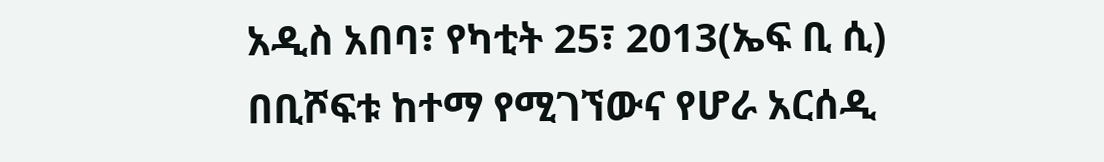አዲስ አበባ፣ የካቲት 25፣ 2013(ኤፍ ቢ ሲ) በቢሾፍቱ ከተማ የሚገኘውና የሆራ አርሰዲ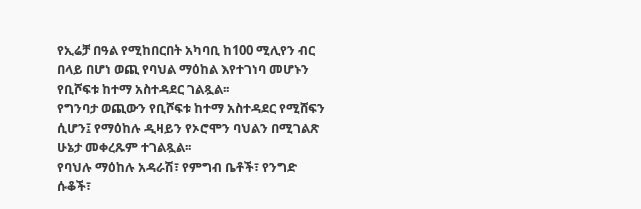የኢሬቻ በዓል የሚከበርበት አካባቢ ከ100 ሚሊየን ብር በላይ በሆነ ወጪ የባህል ማዕከል እየተገነባ መሆኑን የቢሾፍቱ ከተማ አስተዳደር ገልጿል፡፡
የግንባታ ወጪውን የቢሾፍቱ ከተማ አስተዳደር የሚሸፍን ሲሆን፤ የማዕከሉ ዲዛይን የኦሮሞን ባህልን በሚገልጽ ሁኔታ መቀረጹም ተገልጿል፡፡
የባህሉ ማዕከሉ አዳራሽ፣ የምግብ ቤቶች፣ የንግድ ሱቆች፣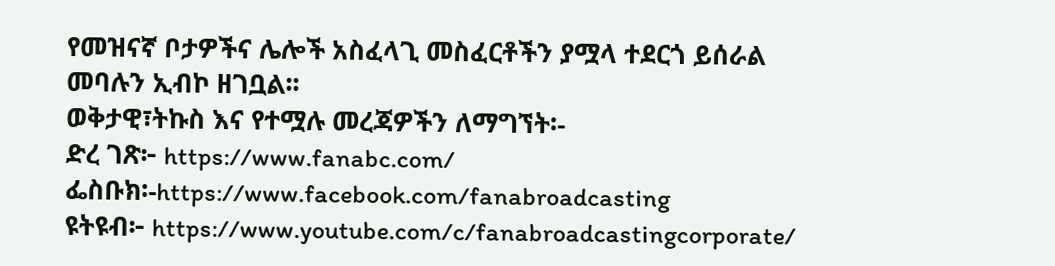የመዝናኛ ቦታዎችና ሌሎች አስፈላጊ መስፈርቶችን ያሟላ ተደርጎ ይሰራል መባሉን ኢብኮ ዘገቧል፡፡
ወቅታዊ፣ትኩስ እና የተሟሉ መረጃዎችን ለማግኘት፡-
ድረ ገጽ፦ https://www.fanabc.com/
ፌስቡክ፡-https://www.facebook.com/fanabroadcasting
ዩትዩብ፦ https://www.youtube.com/c/fanabroadcastingcorporate/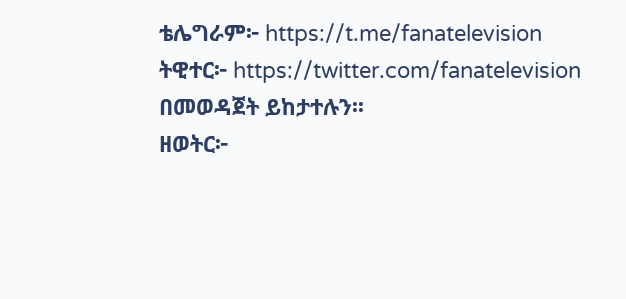ቴሌግራም፦ https://t.me/fanatelevision
ትዊተር፦ https://twitter.com/fanatelevision በመወዳጀት ይከታተሉን፡፡
ዘወትር፦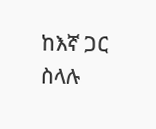ከእኛ ጋር ስላሉ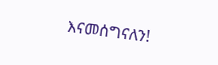እናመሰግናለን!